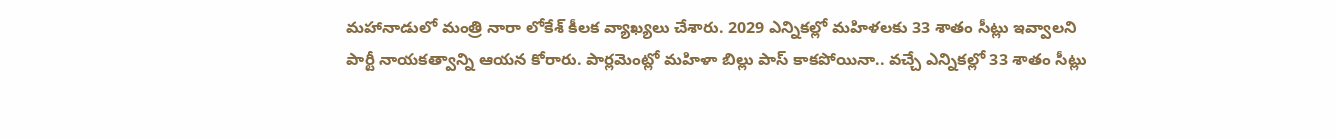మహానాడులో మంత్రి నారా లోకేశ్ కీలక వ్యాఖ్యలు చేశారు. 2029 ఎన్నికల్లో మహిళలకు 33 శాతం సీట్లు ఇవ్వాలని పార్టీ నాయకత్వాన్ని ఆయన కోరారు. పార్లమెంట్లో మహిళా బిల్లు పాస్ కాకపోయినా.. వచ్చే ఎన్నికల్లో 33 శాతం సీట్లు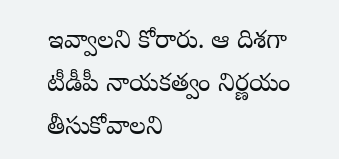ఇవ్వాలని కోరారు. ఆ దిశగా టీడీపీ నాయకత్వం నిర్ణయం తీసుకోవాలని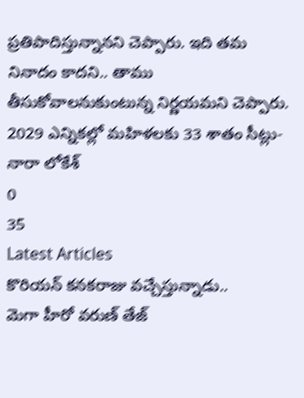ప్రతిపాదిస్తున్నానని చెప్పారు. ఇది తమ నినాదం కాదని.. తాము తీసుకోవాలనుకుంటున్న నిర్ణయమని చెప్పారు.
2029 ఎన్నికల్లో మహిళలకు 33 శాతం సీట్లు- నారా లోకేశ్
0
35
Latest Articles
కొరియన్ కనకరాజు వచ్చేస్తున్నాడు..
మెగా హీరో వరుణ్ తేజ్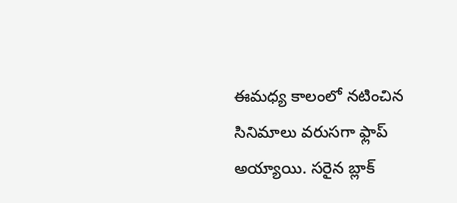ఈమధ్య కాలంలో నటించిన సినిమాలు వరుసగా ఫ్లాప్ అయ్యాయి. సరైన బ్లాక్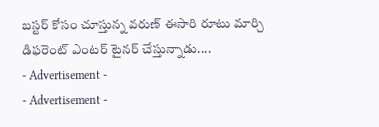బస్టర్ కోసం చూస్తున్న వరుణ్ ఈసారి రూటు మార్చి డిఫరెంట్ ఎంటర్ టైనర్ చేస్తున్నాడు....
- Advertisement -
- Advertisement -